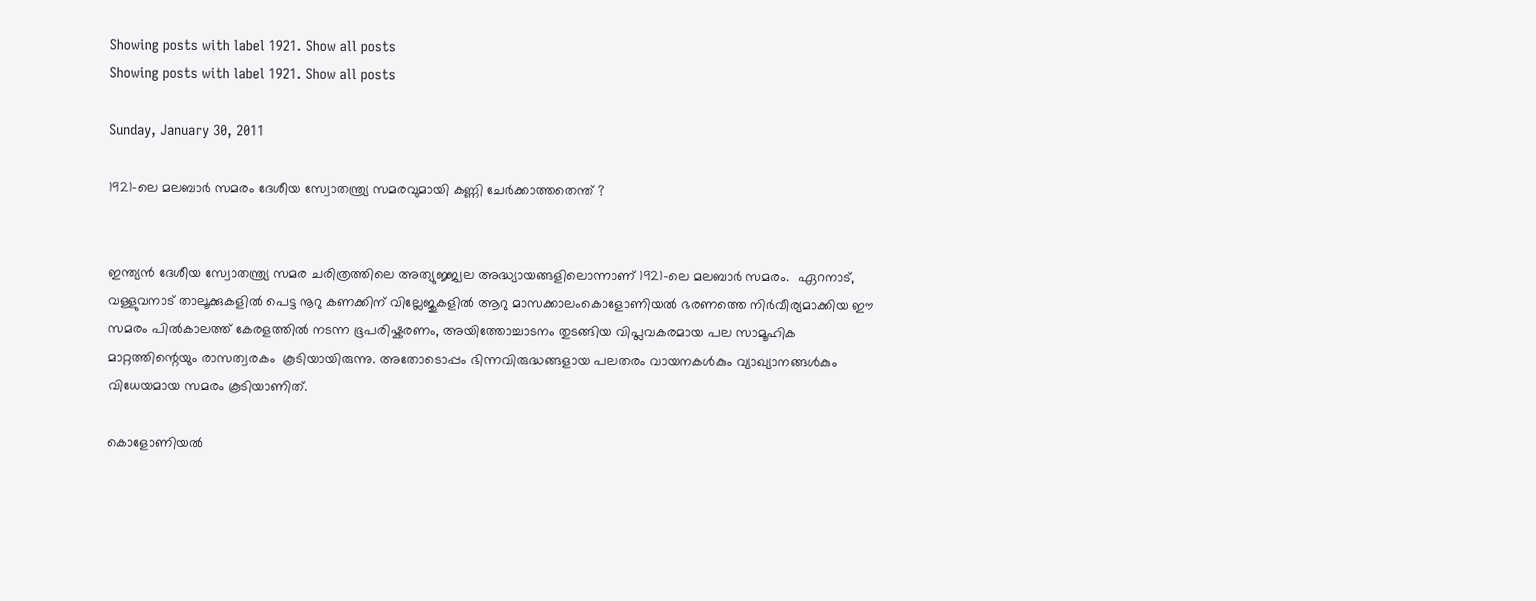Showing posts with label 1921. Show all posts
Showing posts with label 1921. Show all posts

Sunday, January 30, 2011

1921-ലെ മലബാര്‍ സമരം ദേശീയ സ്വോതന്ത്ര്യ സമരവുമായി കണ്ണി ചേര്‍ക്കാത്തതെന്ത് ?


ഇന്ത്യന്‍ ദേശീയ സ്വോതന്ത്ര്യ സമര ചരിത്രത്തിലെ അത്യുജ്ജ്വല അദ്ധ്യായങ്ങളിലൊന്നാണ് 1921-ലെ മലബാര്‍ സമരം.  ഏറനാട്, വള്ളുവനാട് താലൂക്കുകളില്‍ പെട്ട നൂറു കണക്കിന് വില്ലേജുകളില്‍ ആറു മാസക്കാലംകൊളോണിയല്‍ ഭരണത്തെ നിര്‍വീര്യമാക്കിയ ഈ സമരം പില്‍കാലത്ത്‌ കേരളത്തില്‍ നടന്ന ഭൂപരിഷ്കരണം, അയിത്തോച്ചാടനം തുടങ്ങിയ വിപ്ലവകരമായ പല സാമൂഹിക മാറ്റത്തിന്റെയും രാസത്വരകം  കൂടിയായിരുന്നു. അതോടൊപ്പം ഭിന്നവിരുദ്ധങ്ങളായ പലതരം വായനകള്‍കും വ്യാഖ്യാനങ്ങള്‍കും വിധേയമായ സമരം കൂടിയാണിത്‌.

കൊളോണിയല്‍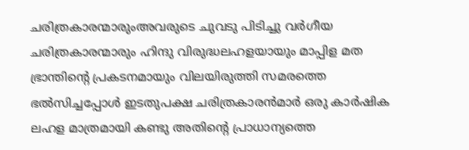ചരിത്രകാരന്മാരുംഅവരുടെ ചുവടു പിടിച്ചു വര്‍ഗീയ ചരിത്രകാരന്മാരും ഹിന്ദു വിരുദ്ധലഹളയായും മാപ്പിള മത ഭ്രാന്തിന്‍റെ പ്രകടനമായും വിലയിരുത്തി സമരത്തെ ഭല്‍സിച്ചപ്പോള്‍ ഇടതുപക്ഷ ചരിത്രകാരന്‍മാര്‍ ഒരു കാര്‍ഷിക ലഹള മാത്രമായി കണ്ടു അതിന്‍റെ പ്രാധാന്യത്തെ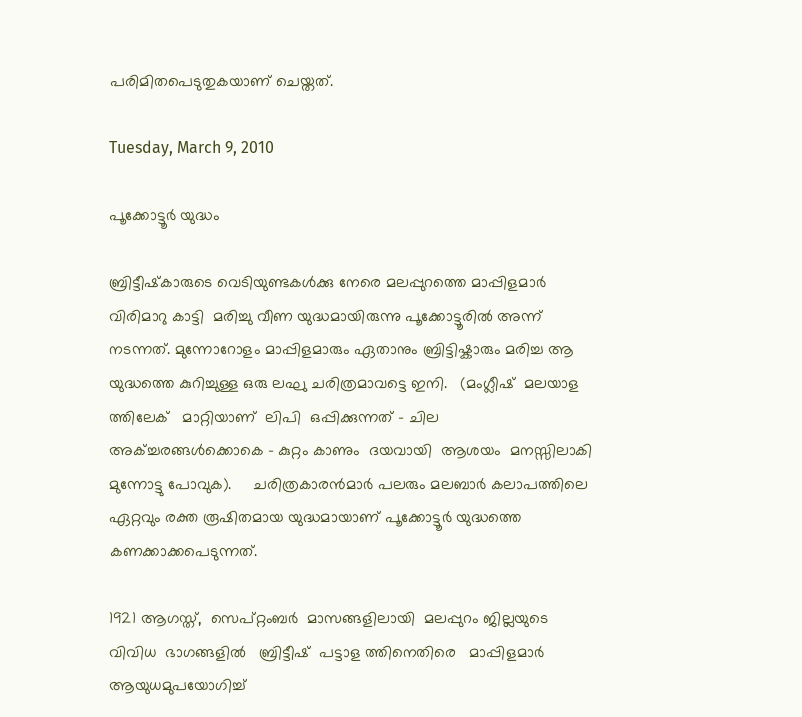പരിമിതപെടുതുകയാണ് ചെയ്തത്.

Tuesday, March 9, 2010

പൂക്കോട്ടൂര്‍ യുദ്ധം

ബ്രിട്ടീഷ്‌കാരുടെ വെടിയുണ്ടകള്‍ക്കു നേരെ മലപ്പുറത്തെ മാപ്പിളമാര്‍ വിരിമാറു കാട്ടി  മരിച്ചു വീണ യുദ്ധമായിരുന്നു പൂക്കോട്ടൂരില്‍ അന്ന് നടന്നത്. മുന്നോറോളം മാപ്പിളമാരും ഏതാനും ബ്രിട്ടിഷ്കാരും മരിച്ച ആ യുദ്ധത്തെ കുറിച്ചുള്ള ഒരു ലഘു ചരിത്രമാവട്ടെ ഇനി.   (മംഗ്ലീഷ്  മലയാള ത്തിലേക്   മാറ്റിയാണ്  ലിപി  ഒപ്പിക്കുന്നത് - ചില  അക്ച്ചരങ്ങള്‍ക്കൊകെ - കുറ്റം കാണും  ദയവായി  ആശയം  മനസ്സിലാകി മുന്നോട്ടു പോവുക).     ചരിത്രകാരന്‍മാര്‍ പലരും മലബാര്‍ കലാപത്തിലെ ഏറ്റവും രക്ത രൂഷിതമായ യുദ്ധമായാണ് പൂക്കോട്ടൂര്‍ യുദ്ധത്തെ  കണക്കാക്കപെടുന്നത്.

1921 ആഗസ്ത്,  സെപ്റ്റംബര്‍  മാസങ്ങളിലായി  മലപ്പുറം ജില്ലയുടെ  വിവിധ  ഭാഗങ്ങളില്‍   ബ്രിട്ടീഷ്  പട്ടാള ത്തിനെതിരെ   മാപ്പിളമാര്‍ ആയുധമുപയോഗിച്ച്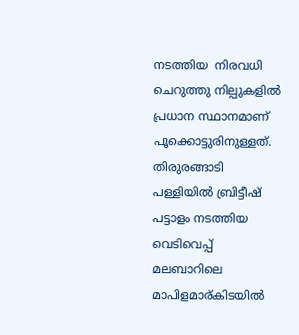നടത്തിയ  നിരവധി ചെറുത്തു നില്പുകളില്‍ പ്രധാന സ്ഥാനമാണ് പൂക്കൊട്ടുരിനുള്ളത്. തിരുരങ്ങാടി പള്ളിയില്‍ ബ്രിട്ടീഷ് പട്ടാളം നടത്തിയ വെടിവെപ്പ് മലബാറിലെ മാപിളമാര്കിടയില്‍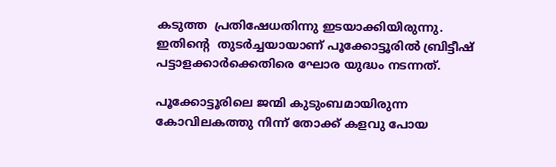കടുത്ത  പ്രതിഷേധതിന്നു ഇടയാക്കിയിരുന്നു.  ഇതിന്‍റെ  തുടര്‍ച്ചയായാണ് പൂക്കോട്ടൂരില്‍ ബ്രിട്ടീഷ് പട്ടാളക്കാര്‍ക്കെതിരെ ഘോര യുദ്ധം നടന്നത്.

പൂക്കോട്ടൂരിലെ ജന്മി കുടുംബമായിരുന്ന കോവിലകത്തു നിന്ന് തോക്ക് കളവു പോയ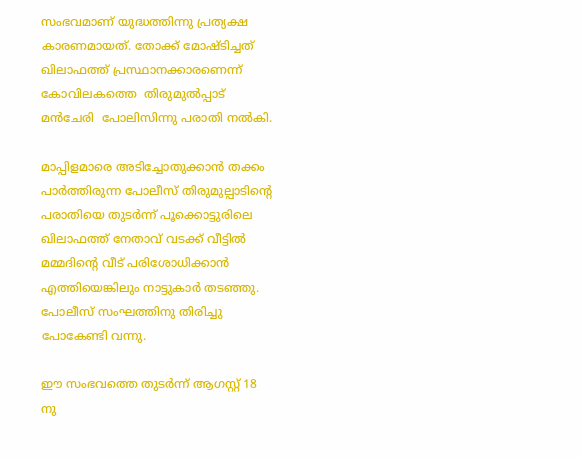സംഭവമാണ് യുദ്ധത്തിന്നു പ്രത്യക്ഷ കാരണമായത്. തോക്ക് മോഷ്ടിച്ചത് ഖിലാഫത്ത് പ്രസ്ഥാനക്കാരണെന്ന്  കോവിലകത്തെ  തിരുമുല്‍പ്പാട്‌  മന്‍ചേരി  പോലിസിന്നു പരാതി നല്‍കി.

മാപ്പിളമാരെ അടിച്ചോതുക്കാന്‍ തക്കം പാര്‍ത്തിരുന്ന പോലീസ് തിരുമുല്പാടിന്റെ പരാതിയെ തുടര്‍ന്ന് പൂക്കൊട്ടുരിലെ ഖിലാഫത്ത് നേതാവ് വടക്ക് വീട്ടില്‍ മമ്മദിന്റെ വീട് പരിശോധിക്കാന്‍ എത്തിയെങ്കിലും നാട്ടുകാര്‍ തടഞ്ഞു. പോലീസ് സംഘത്തിനു തിരിച്ചു പോകേണ്ടി വന്നു.

ഈ സംഭവത്തെ തുടര്‍ന്ന് ആഗസ്റ്റ്‌ 18 നു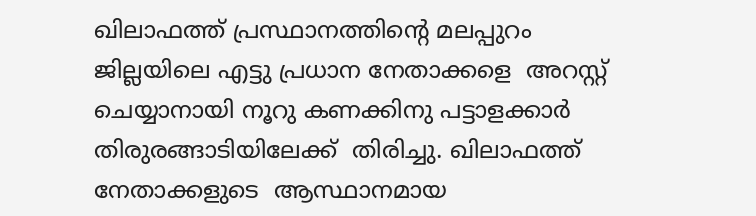ഖിലാഫത്ത് പ്രസ്ഥാനത്തിന്റെ മലപ്പുറം ജില്ലയിലെ എട്ടു പ്രധാന നേതാക്കളെ  അറസ്റ്റ്  ചെയ്യാനായി നൂറു കണക്കിനു പട്ടാളക്കാര്‍ തിരുരങ്ങാടിയിലേക്ക്  തിരിച്ചു. ഖിലാഫത്ത് നേതാക്കളുടെ  ആസ്ഥാനമായ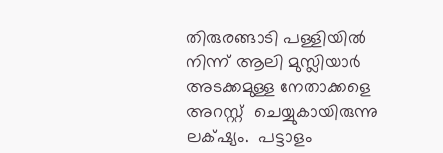തിരുരങ്ങാടി പള്ളിയില്‍ നിന്ന് ആലി മുസ്ലിയാര്‍ അടക്കമുള്ള നേതാക്കളെ അറസ്റ്റ്  ചെയ്യുകായിരുന്നു  ലക്‌ഷ്യം.  പട്ടാളം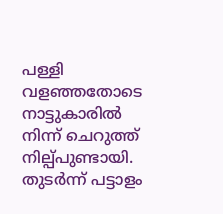പള്ളി വളഞ്ഞതോടെ നാട്ടുകാരില്‍ നിന്ന് ചെറുത്ത് നില്പ്പുണ്ടായി. തുടര്‍ന്ന് പട്ടാളം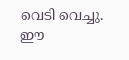വെടി വെച്ചു. ഈ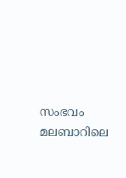സംഭവം മലബാറിലെ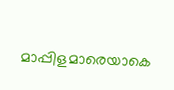മാപ്പിളമാരെയാകെ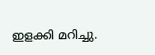ഇളക്കി മറിച്ചു.